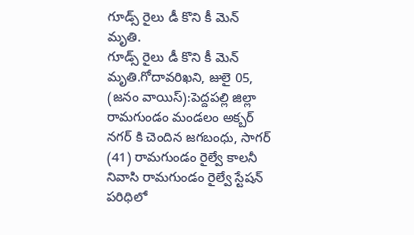గూడ్స్ రైలు డీ కొని కీ మెన్ మృతి.
గూడ్స్ రైలు డీ కొని కీ మెన్ మృతి.గోదావరిఖని, జులై 05, (జనం వాయిస్):పెద్దపల్లి జిల్లా రామగుండం మండలం అక్బర్ నగర్ కి చెందిన జగబంధు, సాగర్ (41) రామగుండం రైల్వే కాలనీ నివాసి రామగుండం రైల్వే స్టేషన్ పరిధిలో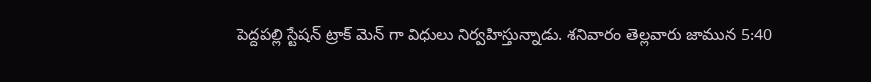పెద్దపల్లి స్టేషన్ ట్రాక్ మెన్ గా విధులు నిర్వహిస్తున్నాడు. శనివారం తెల్లవారు జామున 5:40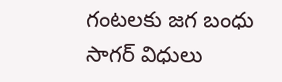గంటలకు జగ బంధు సాగర్ విధులు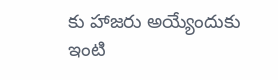కు హాజరు అయ్యేందుకు ఇంటి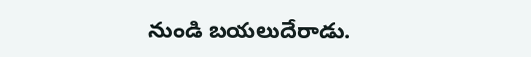నుండి బయలుదేరాడు.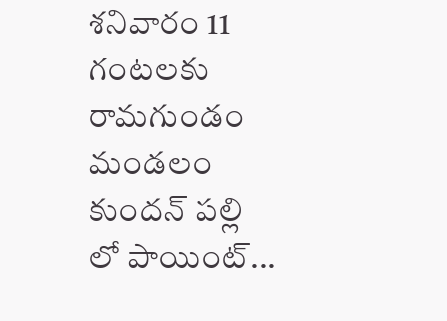శనివారం 11 గంటలకు రామగుండం మండలం కుందన్ పల్లి లో పాయింట్...